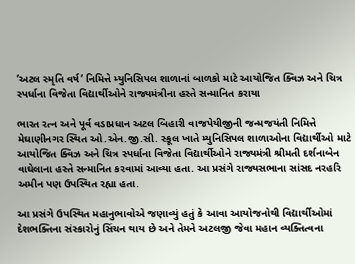’અટલ સ્મૃતિ વર્ષ’ નિમિત્તે મ્યુનિસિપલ શાળાનાં બાળકો માટે આયોજિત ક્વિઝ અને ચિત્ર સ્પર્ધાના વિજેતા વિદ્યાર્થીઓને રાજ્યમંત્રીના હસ્તે સન્માનિત કરાયા

ભારત રત્ન અને પૂર્વ વડાપ્રધાન અટલ બિહારી વાજપેયીજીની જન્મજયંતી નિમિત્તે મેઘાણીનગર સ્થિત ઓ.એન.જી.સી. સ્કૂલ ખાતે મ્યુનિસિપલ શાળાઓના વિદ્યાર્થીઓ માટે આયોજિત ક્વિઝ અને ચિત્ર સ્પર્ધાના વિજેતા વિદ્યાર્થીઓને રાજ્યમંત્રી શ્રીમતી દર્શનાબેન વાઘેલાના હસ્તે સન્માનિત કરવામાં આવ્યા હતા. આ પ્રસંગે રાજ્યસભાના સાંસદ નરહરિ અમીન પણ ઉપસ્થિત રહ્યા હતા.

આ પ્રસંગે ઉપસ્થિત મહાનુભાવોએ જણાવ્યું હતું કે આવા આયોજનોથી વિદ્યાર્થીઓમાં દેશભક્તિના સંસ્કારોનું સિંચન થાય છે અને તેમને અટલજી જેવા મહાન વ્યક્તિત્વના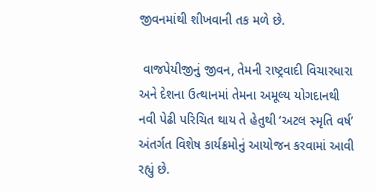જીવનમાંથી શીખવાની તક મળે છે.

 વાજપેયીજીનું જીવન, તેમની રાષ્ટ્રવાદી વિચારધારા અને દેશના ઉત્થાનમાં તેમના અમૂલ્ય યોગદાનથી નવી પેઢી પરિચિત થાય તે હેતુથી ‘અટલ સ્મૃતિ વર્ષ’ અંતર્ગત વિશેષ કાર્યક્રમોનું આયોજન કરવામાં આવી રહ્યું છે.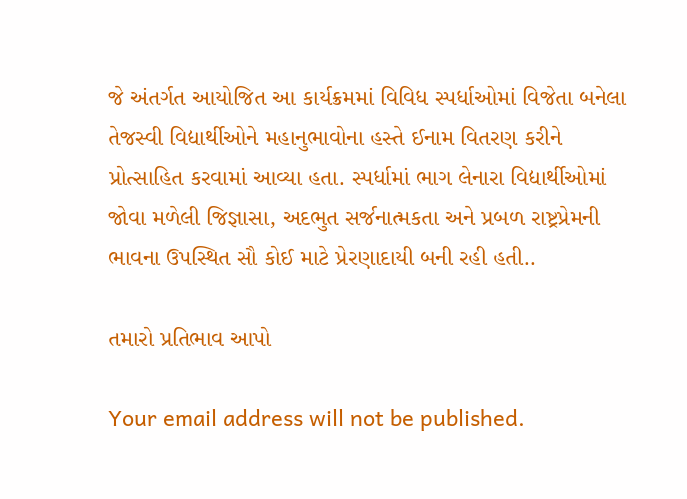જે અંતર્ગત આયોજિત આ કાર્યક્રમમાં વિવિધ સ્પર્ધાઓમાં વિજેતા બનેલા તેજસ્વી વિદ્યાર્થીઓને મહાનુભાવોના હસ્તે ઈનામ વિતરણ કરીને પ્રોત્સાહિત કરવામાં આવ્યા હતા. સ્પર્ધામાં ભાગ લેનારા વિદ્યાર્થીઓમાં જોવા મળેલી જિજ્ઞાસા, અદભુત સર્જનાત્મકતા અને પ્રબળ રાષ્ટ્રપ્રેમની ભાવના ઉપસ્થિત સૌ કોઈ માટે પ્રેરણાદાયી બની રહી હતી..

તમારો પ્રતિભાવ આપો

Your email address will not be published.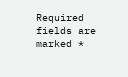Required fields are marked *